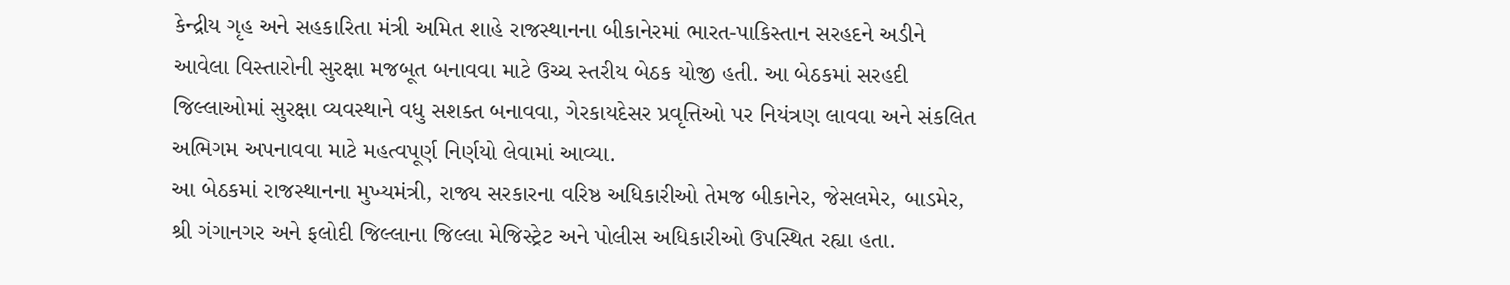કેન્દ્રીય ગૃહ અને સહકારિતા મંત્રી અમિત શાહે રાજસ્થાનના બીકાનેરમાં ભારત-પાકિસ્તાન સરહદને અડીને આવેલા વિસ્તારોની સુરક્ષા મજબૂત બનાવવા માટે ઉચ્ચ સ્તરીય બેઠક યોજી હતી. આ બેઠકમાં સરહદી જિલ્લાઓમાં સુરક્ષા વ્યવસ્થાને વધુ સશક્ત બનાવવા, ગેરકાયદેસર પ્રવૃત્તિઓ પર નિયંત્રણ લાવવા અને સંકલિત અભિગમ અપનાવવા માટે મહત્વપૂર્ણ નિર્ણયો લેવામાં આવ્યા.
આ બેઠકમાં રાજસ્થાનના મુખ્યમંત્રી, રાજ્ય સરકારના વરિષ્ઠ અધિકારીઓ તેમજ બીકાનેર, જેસલમેર, બાડમેર, શ્રી ગંગાનગર અને ફલોદી જિલ્લાના જિલ્લા મેજિસ્ટ્રેટ અને પોલીસ અધિકારીઓ ઉપસ્થિત રહ્યા હતા.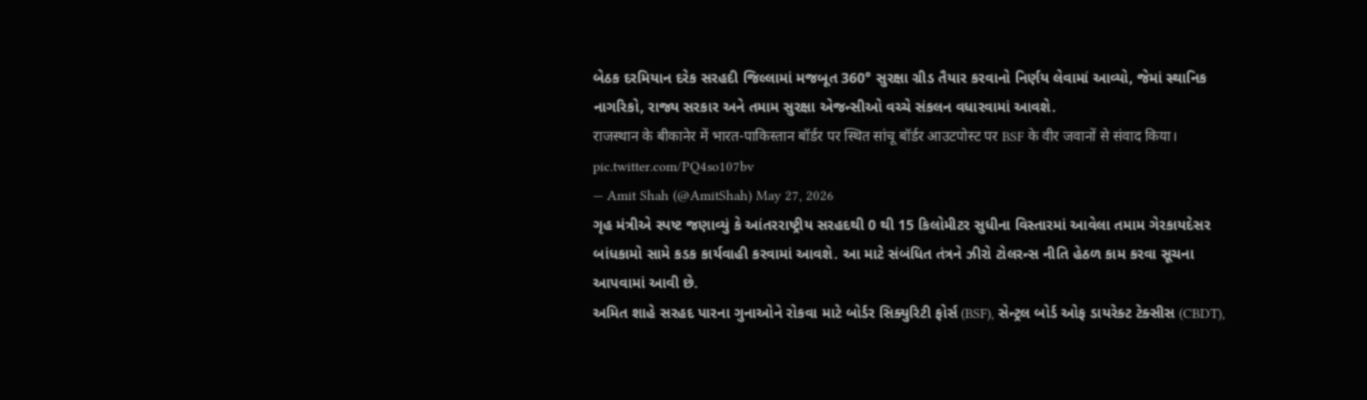બેઠક દરમિયાન દરેક સરહદી જિલ્લામાં મજબૂત 360° સુરક્ષા ગ્રીડ તૈયાર કરવાનો નિર્ણય લેવામાં આવ્યો, જેમાં સ્થાનિક નાગરિકો, રાજ્ય સરકાર અને તમામ સુરક્ષા એજન્સીઓ વચ્ચે સંકલન વધારવામાં આવશે.
राजस्थान के बीकानेर में भारत-पाकिस्तान बॉर्डर पर स्थित सांचू बॉर्डर आउटपोस्ट पर BSF के वीर जवानों से संवाद किया। pic.twitter.com/PQ4so107bv
— Amit Shah (@AmitShah) May 27, 2026
ગૃહ મંત્રીએ સ્પષ્ટ જણાવ્યું કે આંતરરાષ્ટ્રીય સરહદથી 0 થી 15 કિલોમીટર સુધીના વિસ્તારમાં આવેલા તમામ ગેરકાયદેસર બાંધકામો સામે કડક કાર્યવાહી કરવામાં આવશે. આ માટે સંબંધિત તંત્રને ઝીરો ટોલરન્સ નીતિ હેઠળ કામ કરવા સૂચના આપવામાં આવી છે.
અમિત શાહે સરહદ પારના ગુનાઓને રોકવા માટે બોર્ડર સિક્યુરિટી ફોર્સ (BSF), સેન્ટ્રલ બોર્ડ ઓફ ડાયરેક્ટ ટેક્સીસ (CBDT),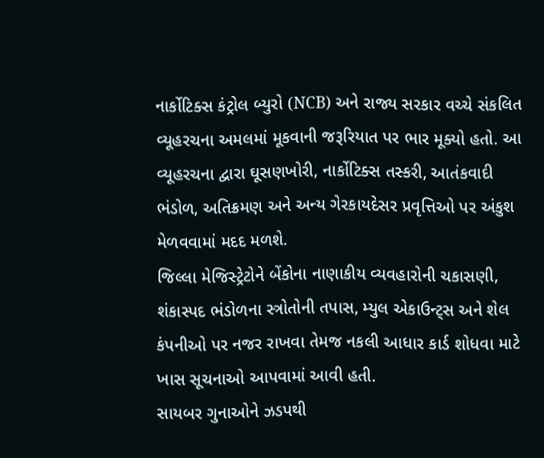નાર્કોટિક્સ કંટ્રોલ બ્યુરો (NCB) અને રાજ્ય સરકાર વચ્ચે સંકલિત વ્યૂહરચના અમલમાં મૂકવાની જરૂરિયાત પર ભાર મૂક્યો હતો. આ વ્યૂહરચના દ્વારા ઘૂસણખોરી, નાર્કોટિક્સ તસ્કરી, આતંકવાદી ભંડોળ, અતિક્રમણ અને અન્ય ગેરકાયદેસર પ્રવૃત્તિઓ પર અંકુશ મેળવવામાં મદદ મળશે.
જિલ્લા મેજિસ્ટ્રેટોને બેંકોના નાણાકીય વ્યવહારોની ચકાસણી, શંકાસ્પદ ભંડોળના સ્ત્રોતોની તપાસ, મ્યુલ એકાઉન્ટ્સ અને શેલ કંપનીઓ પર નજર રાખવા તેમજ નકલી આધાર કાર્ડ શોધવા માટે ખાસ સૂચનાઓ આપવામાં આવી હતી.
સાયબર ગુનાઓને ઝડપથી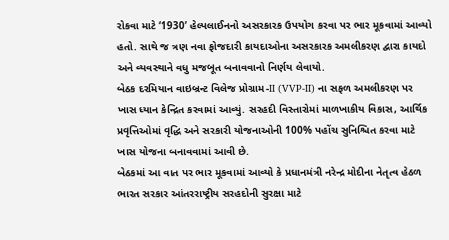રોકવા માટે ‘1930’ હેલ્પલાઈનનો અસરકારક ઉપયોગ કરવા પર ભાર મૂકવામાં આવ્યો હતો. સાથે જ ત્રણ નવા ફોજદારી કાયદાઓના અસરકારક અમલીકરણ દ્વારા કાયદો અને વ્યવસ્થાને વધુ મજબૂત બનાવવાનો નિર્ણય લેવાયો.
બેઠક દરમિયાન વાઇબ્રન્ટ વિલેજ પ્રોગ્રામ-II (VVP-II) ના સફળ અમલીકરણ પર ખાસ ધ્યાન કેન્દ્રિત કરવામાં આવ્યું. સરહદી વિસ્તારોમાં માળખાકીય વિકાસ, આર્થિક પ્રવૃત્તિઓમાં વૃદ્ધિ અને સરકારી યોજનાઓની 100% પહોંચ સુનિશ્ચિત કરવા માટે ખાસ યોજના બનાવવામાં આવી છે.
બેઠકમાં આ વાત પર ભાર મૂકવામાં આવ્યો કે પ્રધાનમંત્રી નરેન્દ્ર મોદીના નેતૃત્વ હેઠળ ભારત સરકાર આંતરરાષ્ટ્રીય સરહદોની સુરક્ષા માટે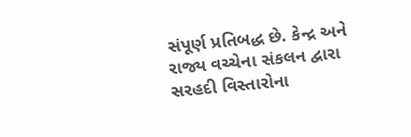સંપૂર્ણ પ્રતિબદ્ધ છે. કેન્દ્ર અને રાજ્ય વચ્ચેના સંકલન દ્વારા સરહદી વિસ્તારોના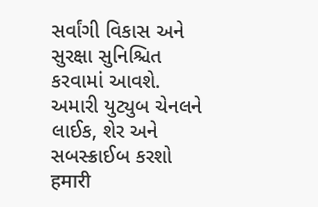સર્વાંગી વિકાસ અને સુરક્ષા સુનિશ્ચિત કરવામાં આવશે.
અમારી યુટ્યુબ ચેનલને લાઈક, શેર અને સબસ્ક્રાઈબ કરશો
हमारी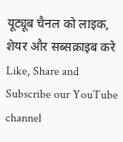यूट्यूब चैनल को लाइक, शेयर और सब्सक्राइब करे
Like, Share and Subscribe our YouTube channel